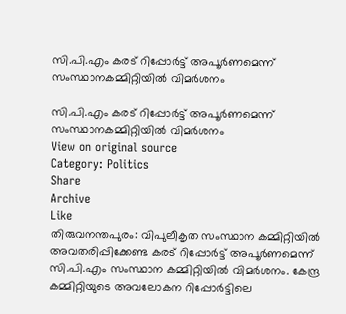സി.പി.എം കരട് റിപ്പോർട്ട് അപൂർണമെന്ന് സംസ്ഥാനകമ്മിറ്റിയിൽ വിമർശനം

സി.പി.എം കരട് റിപ്പോർട്ട് അപൂർണമെന്ന് സംസ്ഥാനകമ്മിറ്റിയിൽ വിമർശനം
View on original source
Category: Politics
Share
Archive
Like
തിരുവനന്തപുരം: വിപുലീകൃത സംസ്ഥാന കമ്മിറ്റിയിൽ അവതരിപ്പിക്കേണ്ട കരട് റിപ്പോർട്ട് അപൂർണമെന്ന് സി.പി.എം സംസ്ഥാന കമ്മിറ്റിയിൽ വിമർശനം. കേന്ദ്ര കമ്മിറ്റിയുടെ അവലോകന റിപ്പോർട്ടിലെ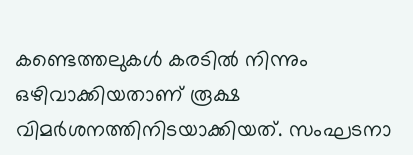കണ്ടെത്തലുകൾ കരടിൽ നിന്നും ഒഴിവാക്കിയതാണ് രൂക്ഷ വിമർശനത്തിനിടയാക്കിയത്. സംഘടനാ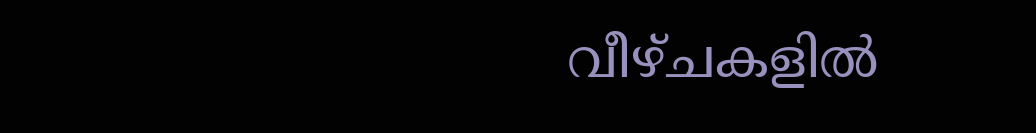വീഴ്ചകളിൽ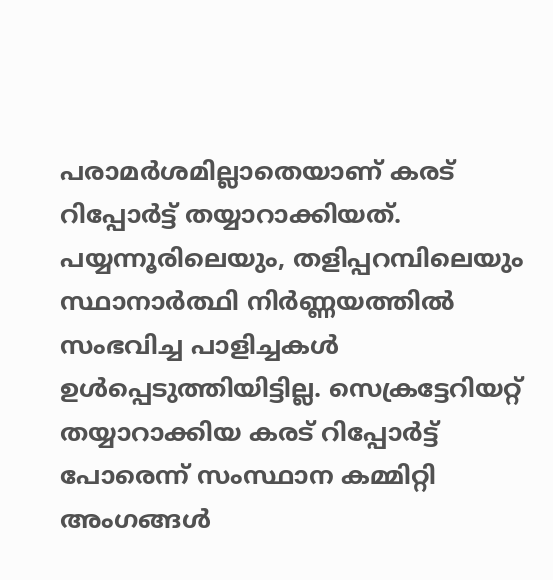പരാമർശമില്ലാതെയാണ് കരട് റിപ്പോർട്ട് തയ്യാറാക്കിയത്. പയ്യന്നൂരിലെയും, തളിപ്പറമ്പിലെയും സ്ഥാനാർത്ഥി നിർണ്ണയത്തിൽ സംഭവിച്ച പാളിച്ചകൾ ഉൾപ്പെടുത്തിയിട്ടില്ല. സെക്രട്ടേറിയറ്റ് തയ്യാറാക്കിയ കരട് റിപ്പോർട്ട് പോരെന്ന് സംസ്ഥാന കമ്മിറ്റി അംഗങ്ങൾ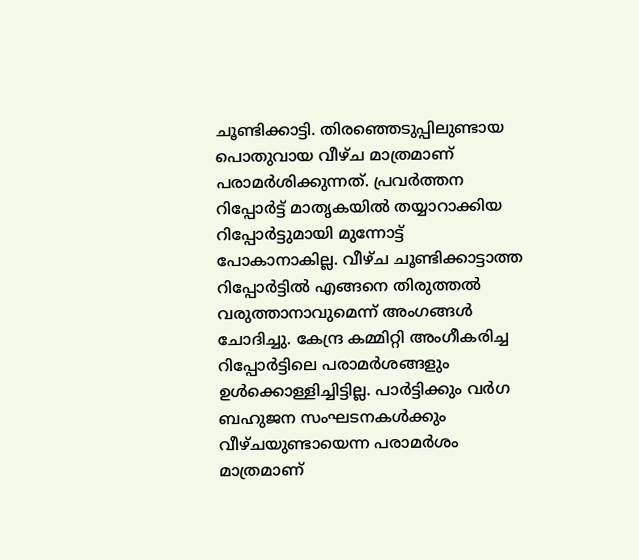ചൂണ്ടിക്കാട്ടി. തിരഞ്ഞെടുപ്പിലുണ്ടായ പൊതുവായ വീഴ്ച മാത്രമാണ് പരാമർശിക്കുന്നത്. പ്രവർത്തന റിപ്പോർട്ട് മാതൃകയിൽ തയ്യാറാക്കിയ റിപ്പോർട്ടുമായി മുന്നോട്ട് പോകാനാകില്ല. വീഴ്ച ചൂണ്ടിക്കാട്ടാത്ത റിപ്പോർട്ടിൽ എങ്ങനെ തിരുത്തൽ വരുത്താനാവുമെന്ന് അംഗങ്ങൾ ചോദിച്ചു. കേന്ദ്ര കമ്മിറ്റി അംഗീകരിച്ച റിപ്പോർട്ടിലെ പരാമർശങ്ങളും ഉൾക്കൊള്ളിച്ചിട്ടില്ല. പാർട്ടിക്കും വർഗ ബഹുജന സംഘടനകൾക്കും വീഴ്ചയുണ്ടായെന്ന പരാമർശം മാത്രമാണ്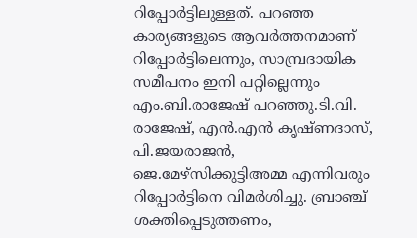റിപ്പോർട്ടിലുള്ളത്. പറഞ്ഞ കാര്യങ്ങളുടെ ആവർത്തനമാണ് റിപ്പോർട്ടിലെന്നും, സാമ്പ്രദായിക സമീപനം ഇനി പറ്റില്ലെന്നും എം.ബി.രാജേഷ് പറഞ്ഞു.ടി.വി. രാജേഷ്, എൻ.എൻ കൃഷ്ണദാസ്, പി.ജയരാജൻ, ജെ.മേഴ്സിക്കുട്ടിഅമ്മ എന്നിവരും റിപ്പോർട്ടിനെ വിമർശിച്ചു. ബ്രാഞ്ച് ശക്തിപ്പെടുത്തണം,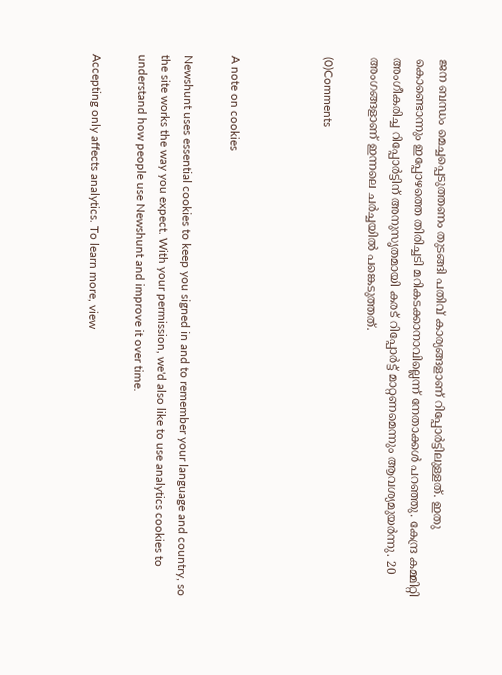ജന ബന്ധം മെച്ചപ്പെടുത്തണം തുടങ്ങി പതിവ് കാര്യങ്ങളാണ് റിപ്പോർട്ടിലുള്ളത്. ഇതു കൊണ്ടൊന്നും ഇപ്പോഴത്തെ തിരിച്ചടി മറികടക്കാനാവില്ലെന്ന് നേതാക്കൾ പറഞ്ഞു. കേന്ദ്ര കമ്മിറ്റി അംഗീകരിച്ച റിപ്പോർട്ടിന് അനുസൃതമായി കരട് റിപ്പോർട്ട് മാറ്റണമെന്നും ആവശ്യമുയർന്നു. 20 അംഗങ്ങളാണ് ഇന്നലെ ചർച്ചയിൽ പങ്കെടുത്തത്.

(0)Comments



A note on cookies

Newshunt uses essential cookies to keep you signed in and to remember your language and country, so the site works the way you expect. With your permission, we'd also like to use analytics cookies to understand how people use Newshunt and improve it over time.

Accepting only affects analytics. To learn more, view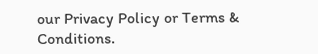our Privacy Policy or Terms & Conditions.